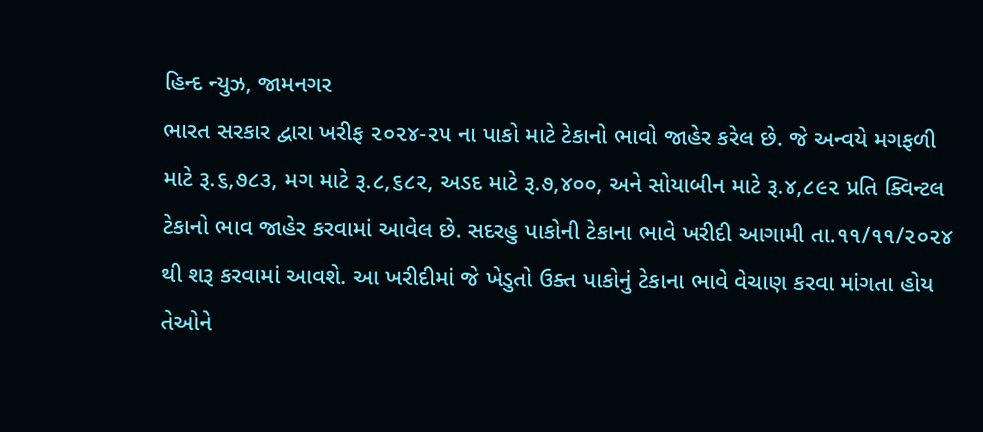હિન્દ ન્યુઝ, જામનગર
ભારત સરકાર દ્વારા ખરીફ ૨૦૨૪-૨૫ ના પાકો માટે ટેકાનો ભાવો જાહેર કરેલ છે. જે અન્વયે મગફળી માટે રૂ.૬,૭૮૩, મગ માટે રૂ.૮,૬૮૨, અડદ માટે રૂ.૭,૪૦૦, અને સોયાબીન માટે રૂ.૪,૮૯૨ પ્રતિ ક્વિન્ટલ ટેકાનો ભાવ જાહેર કરવામાં આવેલ છે. સદરહુ પાકોની ટેકાના ભાવે ખરીદી આગામી તા.૧૧/૧૧/૨૦૨૪ થી શરૂ કરવામાં આવશે. આ ખરીદીમાં જે ખેડુતો ઉક્ત પાકોનું ટેકાના ભાવે વેચાણ કરવા માંગતા હોય તેઓને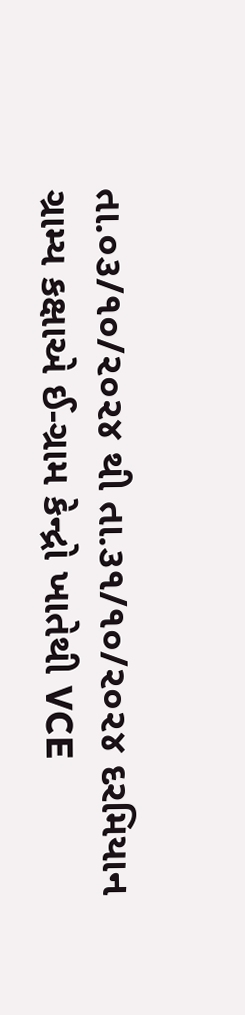તા.૦૩/૧૦/૨૦૨૪ થી તા.૩૧/૧૦/૨૦૨૪ દરમિયાન ગ્રામ્ય કક્ષાએ ઈ-ગ્રામ કેન્દ્રો ખાતેથી VCE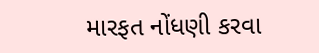મારફત નોંધણી કરવા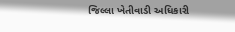જિલ્લા ખેતીવાડી અધિકારી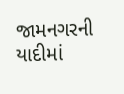જામનગરની યાદીમાં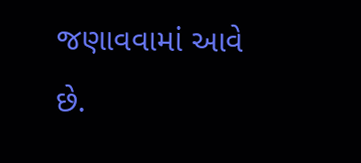જણાવવામાં આવે છે.